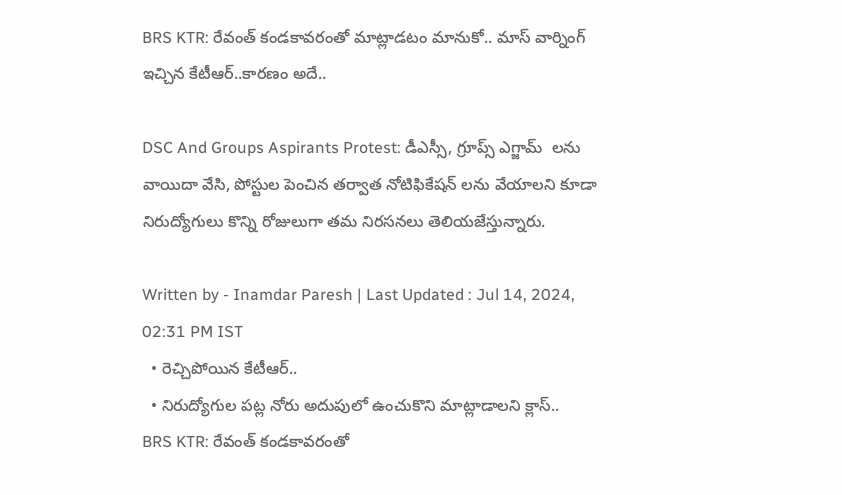BRS KTR: రేవంత్ కండకావరంతో మాట్లాడటం మానుకో.. మాస్ వార్నింగ్ ఇచ్చిన కేటీఆర్..కారణం అదే..

DSC And Groups Aspirants Protest: డీఎస్సీ, గ్రూప్స్ ఎగ్జామ్  లను వాయిదా వేసి, పోస్టుల పెంచిన తర్వాత నోటిఫికేషన్ లను వేయాలని కూడా నిరుద్యోగులు కొన్ని రోజులుగా తమ నిరసనలు తెలియజేస్తున్నారు.

Written by - Inamdar Paresh | Last Updated : Jul 14, 2024, 02:31 PM IST
  • రెచ్చిపోయిన కేటీఆర్..
  • నిరుద్యోగుల పట్ల నోరు అదుపులో ఉంచుకొని మాట్లాడాలని క్లాస్..
BRS KTR: రేవంత్ కండకావరంతో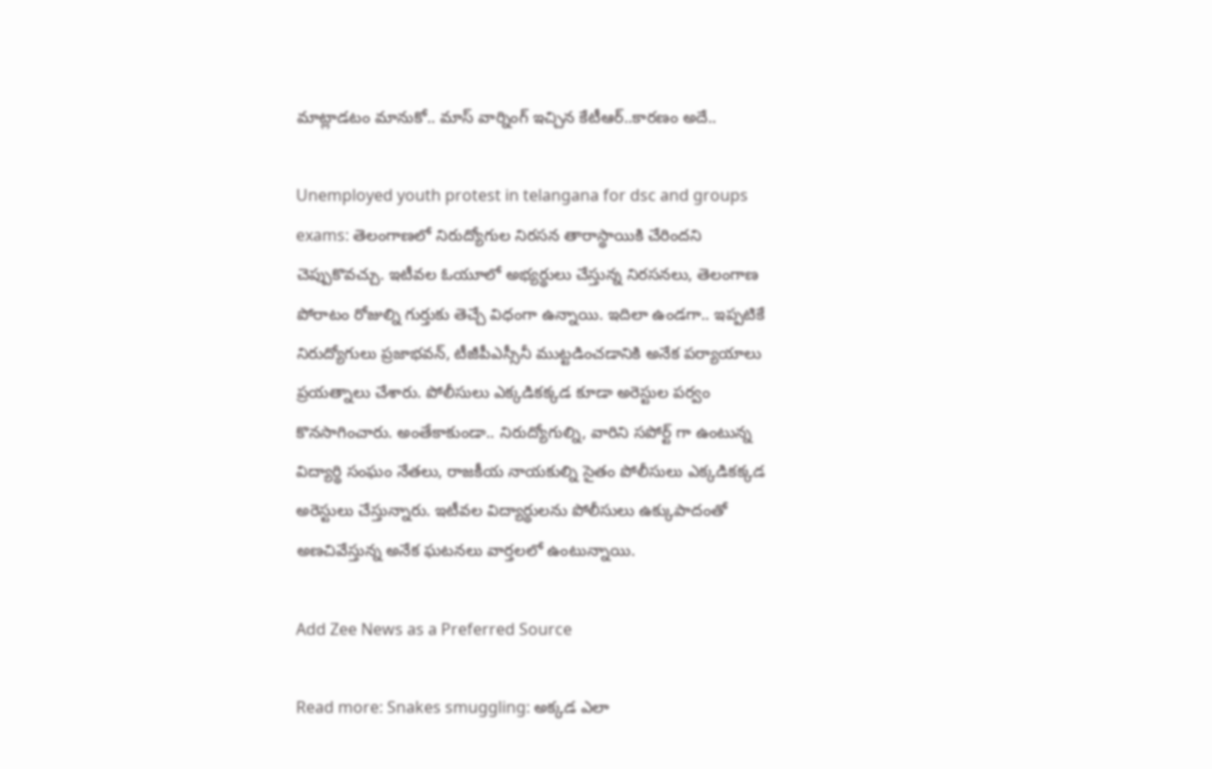మాట్లాడటం మానుకో.. మాస్ వార్నింగ్ ఇచ్చిన కేటీఆర్..కారణం అదే..

Unemployed youth protest in telangana for dsc and groups exams: తెలంగాణలో నిరుద్యోగుల నిరసన తారాస్థాయికి చేరిందని చెప్పుకొవచ్చు. ఇటీవల ఓయూలో అభ్యర్థులు చేస్తున్న నిరసనలు, తెలంగాణ పోరాటం రోజుల్ని గుర్తుకు తెచ్చే విధంగా ఉన్నాయి. ఇదిలా ఉండగా.. ఇప్పటికే నిరుద్యోగులు ప్రజాభవన్, టీజీపీఎస్సీనీ ముట్టడించడానికి అనేక పర్యాయాలు ప్రయత్నాలు చేశారు. పోలీసులు ఎక్కడికక్కడ కూడా అరెస్టుల పర్వం కొనసాగించారు. అంతేకాకుండా.. నిరుద్యోగుల్ని, వారిని సపోర్ట్ గా ఉంటున్న విద్యార్థి సంఘం నేతలు, రాజకీయ నాయకుల్ని సైతం పోలీసులు ఎక్కడికక్కడ అరెస్టులు చేస్తున్నారు. ఇటీవల విద్యార్థులను పోలీసులు ఉక్కుపాదంతో అణచివేస్తున్న అనేక ఘటనలు వార్తలలో ఉంటున్నాయి.

Add Zee News as a Preferred Source

Read more: Snakes smuggling: అక్కడ ఎలా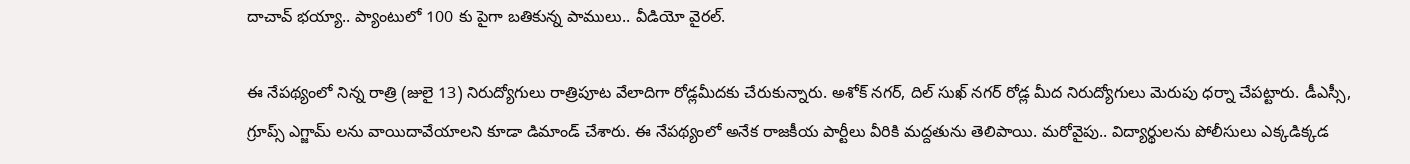దాచావ్ భయ్యా.. ప్యాంటులో 100 కు పైగా బతికున్న పాములు.. వీడియో వైరల్.

ఈ నేపథ్యంలో నిన్న రాత్రి (జులై 13) నిరుద్యోగులు రాత్రిపూట వేలాదిగా రోడ్లమీదకు చేరుకున్నారు. అశోక్ నగర్, దిల్ సుఖ్ నగర్ రోడ్ల మీద నిరుద్యోగులు మెరుపు ధర్నా చేపట్టారు. డీఎస్సీ, గ్రూప్స్ ఎగ్జామ్ లను వాయిదావేయాలని కూడా డిమాండ్ చేశారు. ఈ నేపథ్యంలో అనేక రాజకీయ పార్టీలు వీరికి మద్దతును తెలిపాయి. మరోవైపు.. విద్యార్థులను పోలీసులు ఎక్కడిక్కడ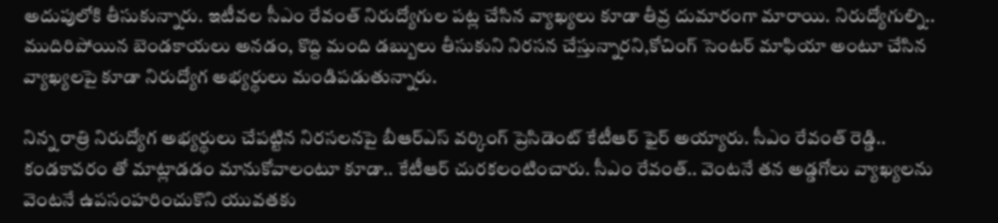అదుపులోకి తీసుకున్నారు. ఇటీవల సీఎం రేవంత్ నిరుద్యోగుల పట్ల చేసిన వ్యాఖ్యలు కూడా తీవ్ర దుమారంగా మారాయి. నిరుద్యోగుల్ని.. ముదిరిపోయిన బెండకాయలు అనడం, కొద్ది మంది డబ్బులు తీసుకుని నిరసన చేస్తున్నారని,కోచింగ్ సెంటర్ మాఫియా అంటూ చేసిన వ్యాఖ్యలపై కూడా నిరుద్యోగ అభ్యర్థులు మండిపడుతున్నారు.

నిన్న రాత్రి నిరుద్యోగ అభ్యర్థులు చేపట్టిన నిరసలనపై బీఆర్ఎస్ వర్కింగ్ ప్రెసిడెంట్ కేటీఆర్ ఫైర్ అయ్యారు. సీఎం రేవంత్ రెడ్డి.. కండకావరం తో మాట్లాడడం మానుకోవాలంటూ కూడా.. కేటీఆర్ చురకలంటించారు. సీఎం రేవంత్.. వెంటనే తన అడ్డగోలు వ్యాఖ్యలను వెంటనే ఉపసంహరించుకొని యువతకు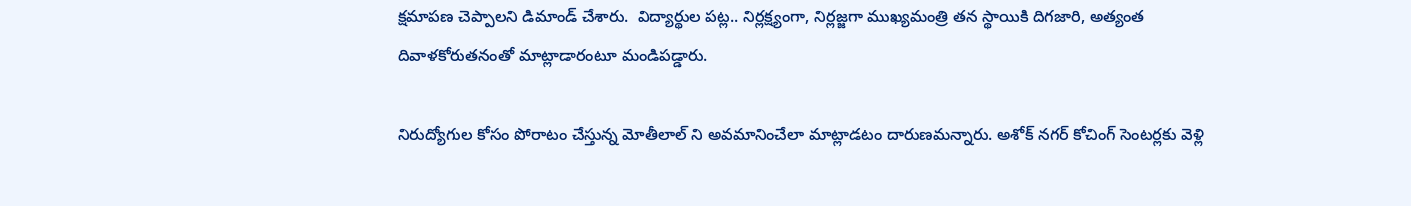క్షమాపణ చెప్పాలని డిమాండ్ చేశారు.  విద్యార్థుల పట్ల.. నిర్లక్ష్యంగా, నిర్లజ్జగా ముఖ్యమంత్రి తన స్థాయికి దిగజారి, అత్యంత దివాళకోరుతనంతో మాట్లాడారంటూ మండిపడ్డారు.

నిరుద్యోగుల కోసం పోరాటం చేస్తున్న మోతీలాల్ ని అవమానించేలా మాట్లాడటం దారుణమన్నారు. అశోక్ నగర్ కోచింగ్ సెంటర్లకు వెళ్లి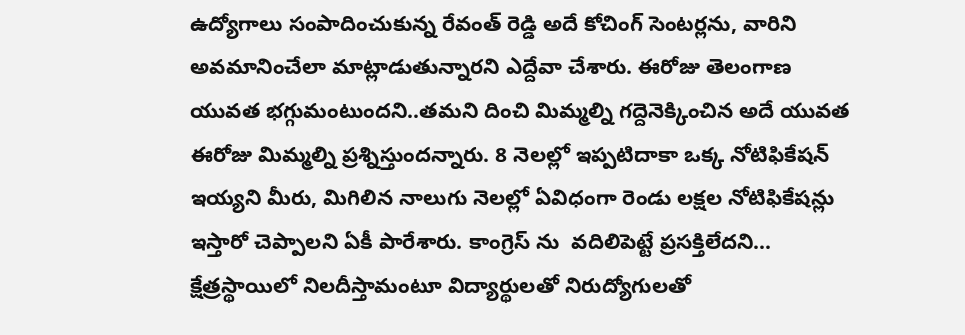ఉద్యోగాలు సంపాదించుకున్న రేవంత్ రెడ్డి అదే కోచింగ్ సెంటర్లను, వారిని అవమానించేలా మాట్లాడుతున్నారని ఎద్దేవా చేశారు. ఈరోజు తెలంగాణ యువత భగ్గుమంటుందని..తమని దించి మిమ్మల్ని గద్దెనెక్కించిన అదే యువత ఈరోజు మిమ్మల్ని ప్రశ్నిస్తుందన్నారు. 8 నెలల్లో ఇప్పటిదాకా ఒక్క నోటిఫికేషన్ ఇయ్యని మీరు, మిగిలిన నాలుగు నెలల్లో ఏవిధంగా రెండు లక్షల నోటిఫికేషన్లు ఇస్తారో చెప్పాలని ఏకీ పారేశారు. కాంగ్రెస్ ను  వదిలిపెట్టే ప్రసక్తిలేదని... క్షేత్రస్థాయిలో నిలదీస్తామంటూ విద్యార్థులతో నిరుద్యోగులతో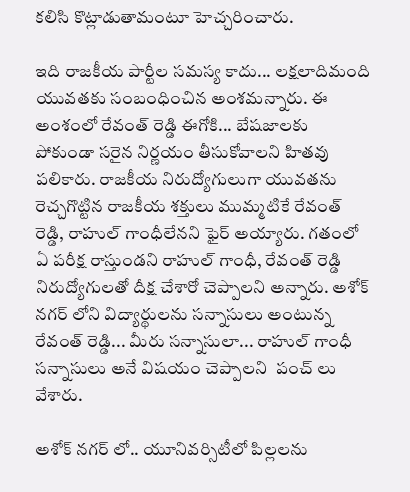కలిసి కొట్లాడుతామంటూ హెచ్చరించారు.

ఇది రాజకీయ పార్టీల సమస్య కాదు... లక్షలాదిమంది యువతకు సంబంధించిన అంశమన్నారు. ఈ అంశంలో రేవంత్ రెడ్డి ఈగోకి... బేషజాలకు పోకుండా సరైన నిర్ణయం తీసుకోవాలని హితవు పలికారు. రాజకీయ నిరుద్యోగులుగా యువతను రెచ్చగొట్టిన రాజకీయ శక్తులు ముమ్మటికే రేవంత్ రెడ్డి, రాహుల్ గాంధీలేనని ఫైర్ అయ్యారు. గతంలో ఏ పరీక్ష రాస్తుండని రాహుల్ గాంధీ, రేవంత్ రెడ్డి నిరుద్యోగులతో దీక్ష చేశారో చెప్పాలని అన్నారు. అశోక్ నగర్ లోని విద్యార్థులను సన్నాసులు అంటున్న రేవంత్ రెడ్డి... మీరు సన్నాసులా... రాహుల్ గాంధీ సన్నాసులు అనే విషయం చెప్పాలని  పంచ్ లు వేశారు.

అశోక్ నగర్ లో.. యూనివర్సిటీలో పిల్లలను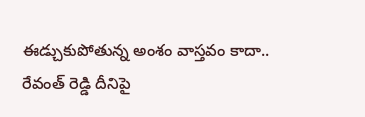ఈడ్చుకుపోతున్న అంశం వాస్తవం కాదా.. రేవంత్ రెడ్డి దీనిపై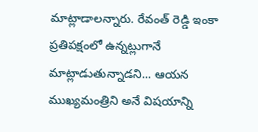మాట్లాడాలన్నారు. రేవంత్ రెడ్డి ఇంకా ప్రతిపక్షంలో ఉన్నట్లుగానే మాట్లాడుతున్నాడని... ఆయన ముఖ్యమంత్రిని అనే విషయాన్ని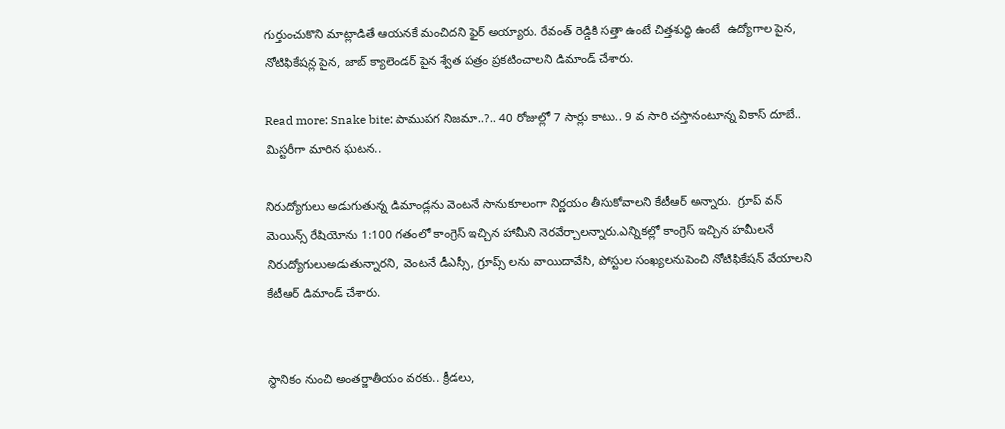గుర్తుంచుకొని మాట్లాడితే ఆయనకే మంచిదని ఫైర్ అయ్యారు. రేవంత్ రెడ్డికి సత్తా ఉంటే చిత్తశుద్ధి ఉంటే  ఉద్యోగాల పైన, నోటిఫికేషన్ల పైన, జాబ్ క్యాలెండర్ పైన శ్వేత పత్రం ప్రకటించాలని డిమాండ్ చేశారు.

Read more: Snake bite: పాముపగ నిజమా..?.. 40 రోజుల్లో 7 సార్లు కాటు.. 9 వ సారి చస్తానంటూన్న వికాస్ దూబే.. మిస్టరీగా మారిన ఘటన..

నిరుద్యోగులు అడుగుతున్న డిమాండ్లను వెంటనే సానుకూలంగా నిర్ణయం తీసుకోవాలని కేటీఆర్ అన్నారు.  గ్రూప్ వన్ మెయిన్స్ రేషియోను 1:100 గతంలో కాంగ్రెస్ ఇచ్చిన హామీని నెరవేర్చాలన్నారు.ఎన్నికల్లో కాంగ్రెస్ ఇచ్చిన హమీలనే నిరుద్యోగులుఅడుతున్నారని, వెంటనే డీఎస్సీ, గ్రూప్స్ లను వాయిదావేసి, పోస్టుల సంఖ్యలనుపెంచి నోటిఫికేషన్ వేయాలని కేటీఆర్ డిమాండ్ చేశారు.


స్థానికం నుంచి అంతర్జాతీయం వరకు.. క్రీడలు,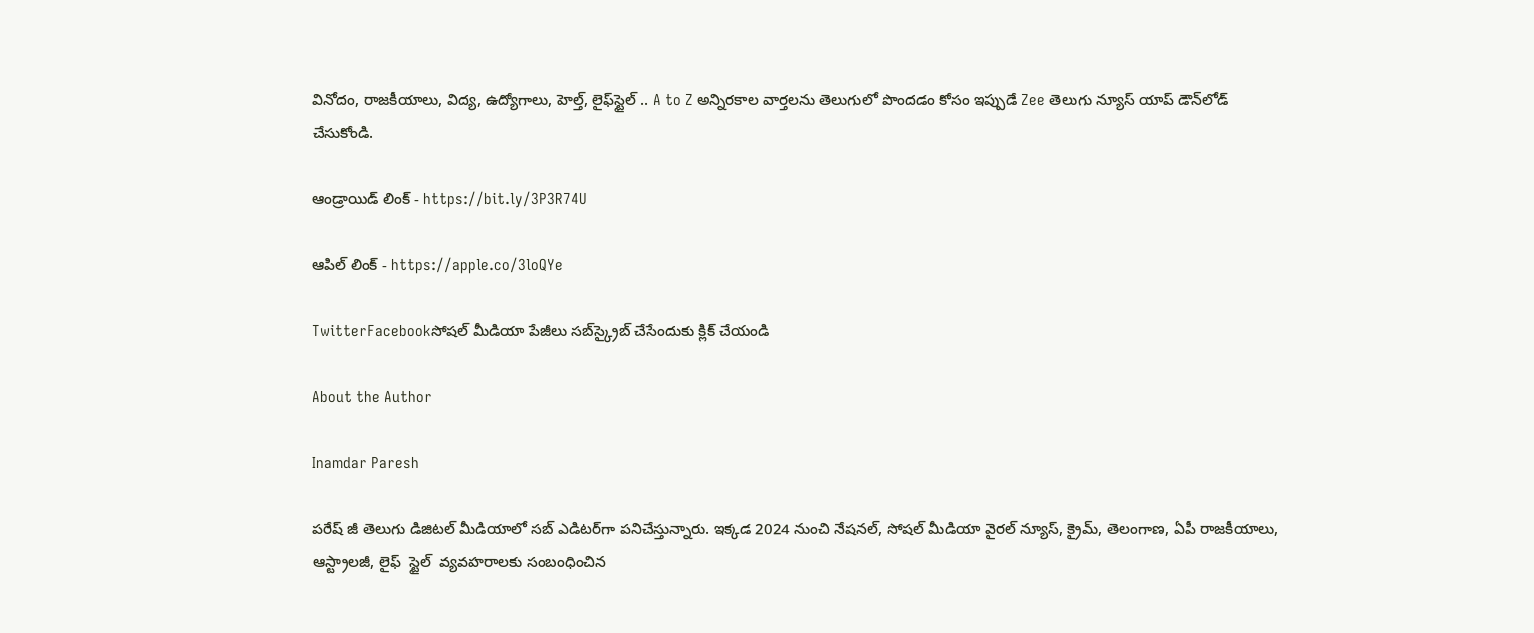వినోదం, రాజకీయాలు, విద్య, ఉద్యోగాలు, హెల్త్, లైఫ్‌స్టైల్ .. A to Z అన్నిరకాల వార్తలను తెలుగులో పొందడం కోసం ఇప్పుడే Zee తెలుగు న్యూస్ యాప్ డౌన్‌లోడ్ చేసుకోండి.

ఆండ్రాయిడ్ లింక్ - https://bit.ly/3P3R74U

ఆపిల్ లింక్ - https://apple.co/3loQYe

TwitterFacebookసోషల్ మీడియా పేజీలు సబ్‌స్క్రైబ్ చేసేందుకు క్లిక్ చేయండి

About the Author

Inamdar Paresh

పరేష్ జీ తెలుగు డిజిటల్ మీడియాలో సబ్ ఎడిటర్‌గా పనిచేస్తున్నారు. ఇక్కడ 2024 నుంచి నేషనల్, సోషల్ మీడియా వైరల్ న్యూస్, క్రైమ్, తెలంగాణ, ఏపీ రాజకీయాలు, ఆస్ట్రాలజీ, లైఫ్  స్టైల్  వ్యవహరాలకు సంబంధించిన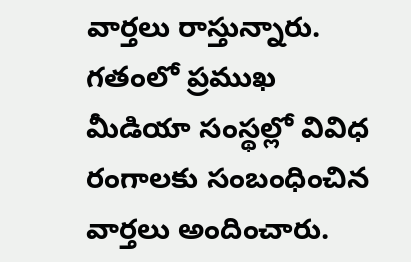వార్తలు రాస్తున్నారు. గతంలో ప్రముఖ మీడియా సంస్థల్లో వివిధ రంగాలకు సంబంధించిన వార్తలు అందించారు.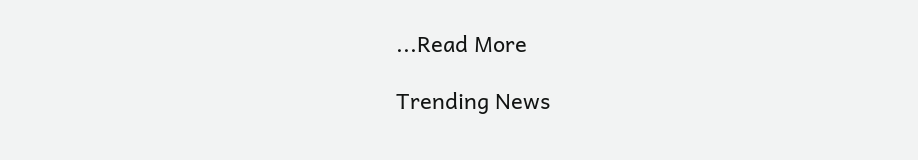...Read More

Trending News